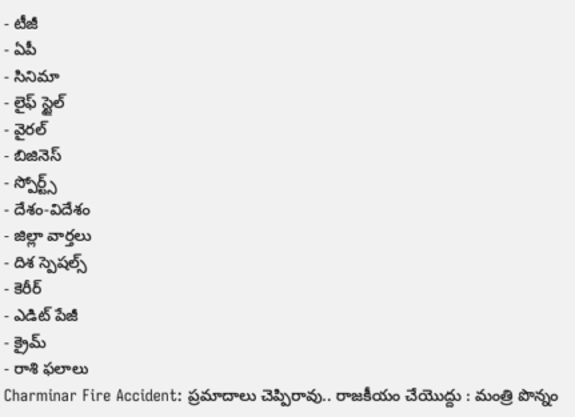- టీజీ
- ఏపీ
- సినిమా
- లైఫ్ స్టైల్
- వైరల్
- బిజినెస్
- స్పోర్ట్స్
- దేశం-విదేశం
- జిల్లా వార్తలు
- దిశ స్పెషల్స్
- కెరీర్
- ఎడిట్ పేజీ
- క్రైమ్
- రాశి ఫలాలు
Charminar Fire Accident: ప్రమాదాలు చెప్పిరావు.. రాజకీయం చేయొద్దు : మంత్రి పొన్నం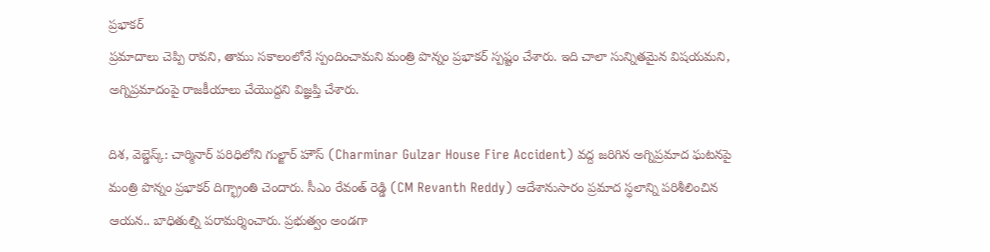ప్రభాకర్
ప్రమాదాలు చెప్పి రావని, తాము సకాలంలోనే స్పందించామని మంత్రి పొన్నం ప్రభాకర్ స్పష్టం చేశారు. ఇది చాలా సున్నితమైన విషయమని, అగ్నిప్రమాదంపై రాజకీయాలు చేయొద్దని విజ్ఞప్తి చేశారు.

దిశ, వెబ్డెస్క్: చార్మినార్ పరిధిలోని గుల్జార్ హౌస్ (Charminar Gulzar House Fire Accident) వద్ద జరిగిన అగ్నిప్రమాద ఘటనపై మంత్రి పొన్నం ప్రభాకర్ దిగ్భ్రాంతి చెందారు. సీఎం రేవంత్ రెడ్డి (CM Revanth Reddy) ఆదేశానుసారం ప్రమాద స్థలాన్ని పరిశీలించిన ఆయన.. బాధితుల్ని పరామర్శించారు. ప్రభుత్వం అండగా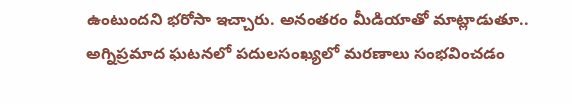ఉంటుందని భరోసా ఇచ్చారు. అనంతరం మీడియాతో మాట్లాడుతూ.. అగ్నిప్రమాద ఘటనలో పదులసంఖ్యలో మరణాలు సంభవించడం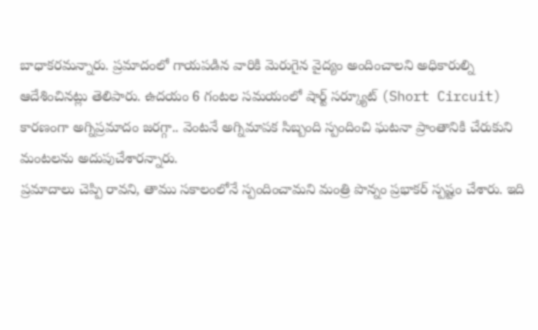బాధాకరమన్నారు. ప్రమాదంలో గాయపడిన వారికి మెరుగైన వైద్యం అందించాలని అధికారుల్ని ఆదేశించినట్లు తెలిపారు. ఉదయం 6 గంటల సమయంలో షార్ట్ సర్క్యూట్ (Short Circuit) కారణంగా అగ్నిప్రమాదం జరగ్గా.. వెంటనే అగ్నిమాపక సిబ్బంది స్పందించి ఘటనా ప్రాంతానికి చేరుకుని మంటలను అదుపుచేశారన్నారు.
ప్రమాదాలు చెప్పి రావని, తాము సకాలంలోనే స్పందించామని మంత్రి పొన్నం ప్రభాకర్ స్పష్టం చేశారు. ఇది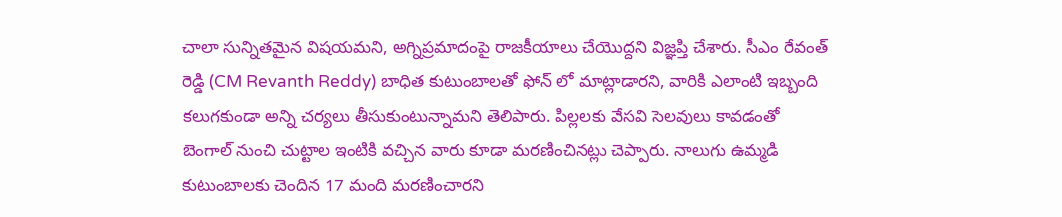చాలా సున్నితమైన విషయమని, అగ్నిప్రమాదంపై రాజకీయాలు చేయొద్దని విజ్ఞప్తి చేశారు. సీఎం రేవంత్ రెడ్డి (CM Revanth Reddy) బాధిత కుటుంబాలతో ఫోన్ లో మాట్లాడారని, వారికి ఎలాంటి ఇబ్బంది కలుగకుండా అన్ని చర్యలు తీసుకుంటున్నామని తెలిపారు. పిల్లలకు వేసవి సెలవులు కావడంతో బెంగాల్ నుంచి చుట్టాల ఇంటికి వచ్చిన వారు కూడా మరణించినట్లు చెప్పారు. నాలుగు ఉమ్మడి కుటుంబాలకు చెందిన 17 మంది మరణించారని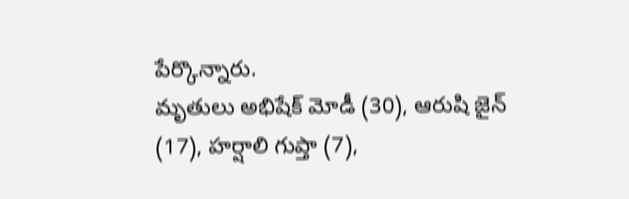పేర్కొన్నారు.
మృతులు అభిషేక్ మోడీ (30), ఆరుషి జైన్ (17), హర్షాలి గుప్తా (7),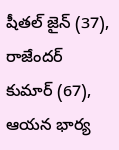షీతల్ జైన్ (37), రాజేందర్ కుమార్ (67), ఆయన భార్య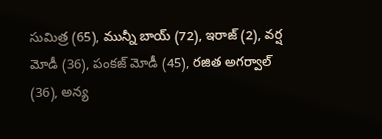సుమిత్ర (65), మున్నీ బాయ్ (72), ఇరాజ్ (2), వర్ష మోడీ (36), పంకజ్ మోడీ (45), రజిత అగర్వాల్ (36), అన్య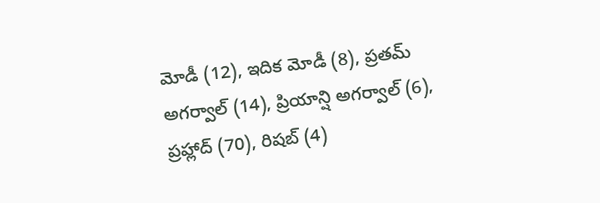మోడీ (12), ఇదిక మోడీ (8), ప్రతమ్ అగర్వాల్ (14), ప్రియాన్షి అగర్వాల్ (6), ప్రహ్లాద్ (70), రిషబ్ (4)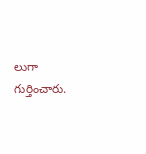లుగా గుర్తించారు.